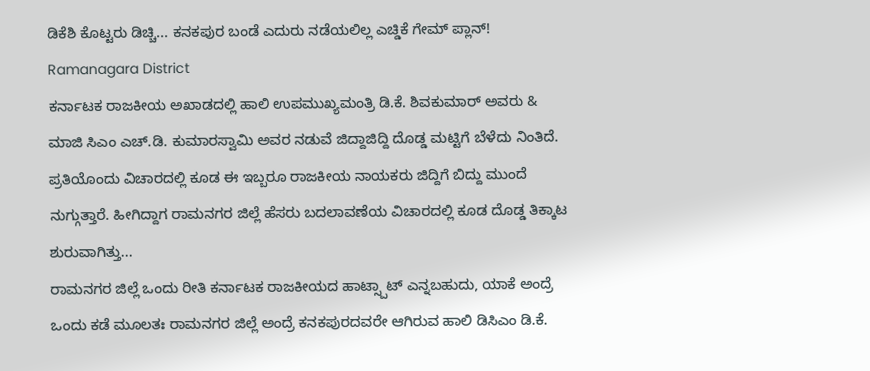ಡಿಕೆಶಿ ಕೊಟ್ಟರು ಡಿಚ್ಚಿ... ಕನಕಪುರ ಬಂಡೆ ಎದುರು ನಡೆಯಲಿಲ್ಲ ಎಚ್ಡಿಕೆ ಗೇಮ್ ಪ್ಲಾನ್! Ramanagara District
ಕರ್ನಾಟಕ ರಾಜಕೀಯ ಅಖಾಡದಲ್ಲಿ ಹಾಲಿ ಉಪಮುಖ್ಯಮಂತ್ರಿ ಡಿ.ಕೆ. ಶಿವಕುಮಾರ್ ಅವರು & ಮಾಜಿ ಸಿಎಂ ಎಚ್.ಡಿ. ಕುಮಾರಸ್ವಾಮಿ ಅವರ ನಡುವೆ ಜಿದ್ದಾಜಿದ್ದಿ ದೊಡ್ಡ ಮಟ್ಟಿಗೆ ಬೆಳೆದು ನಿಂತಿದೆ. ಪ್ರತಿಯೊಂದು ವಿಚಾರದಲ್ಲಿ ಕೂಡ ಈ ಇಬ್ಬರೂ ರಾಜಕೀಯ ನಾಯಕರು ಜಿದ್ದಿಗೆ ಬಿದ್ದು ಮುಂದೆ ನುಗ್ಗುತ್ತಾರೆ. ಹೀಗಿದ್ದಾಗ ರಾಮನಗರ ಜಿಲ್ಲೆ ಹೆಸರು ಬದಲಾವಣೆಯ ವಿಚಾರದಲ್ಲಿ ಕೂಡ ದೊಡ್ಡ ತಿಕ್ಕಾಟ ಶುರುವಾಗಿತ್ತು...
ರಾಮನಗರ ಜಿಲ್ಲೆ ಒಂದು ರೀತಿ ಕರ್ನಾಟಕ ರಾಜಕೀಯದ ಹಾಟ್ಸ್ಪಾಟ್ ಎನ್ನಬಹುದು, ಯಾಕೆ ಅಂದ್ರೆ ಒಂದು ಕಡೆ ಮೂಲತಃ ರಾಮನಗರ ಜಿಲ್ಲೆ ಅಂದ್ರೆ ಕನಕಪುರದವರೇ ಆಗಿರುವ ಹಾಲಿ ಡಿಸಿಎಂ ಡಿ.ಕೆ.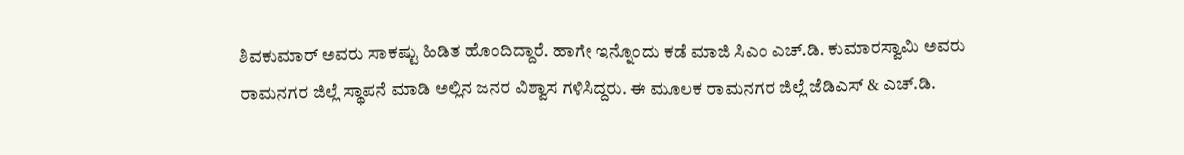ಶಿವಕುಮಾರ್ ಅವರು ಸಾಕಷ್ಟು ಹಿಡಿತ ಹೊಂದಿದ್ದಾರೆ. ಹಾಗೇ ಇನ್ನೊಂದು ಕಡೆ ಮಾಜಿ ಸಿಎಂ ಎಚ್.ಡಿ. ಕುಮಾರಸ್ವಾಮಿ ಅವರು ರಾಮನಗರ ಜಿಲ್ಲೆ ಸ್ಥಾಪನೆ ಮಾಡಿ ಅಲ್ಲಿನ ಜನರ ವಿಶ್ವಾಸ ಗಳಿಸಿದ್ದರು. ಈ ಮೂಲಕ ರಾಮನಗರ ಜಿಲ್ಲೆ ಜೆಡಿಎಸ್ & ಎಚ್.ಡಿ.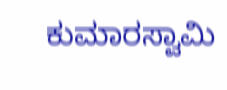ಕುಮಾರಸ್ವಾಮಿ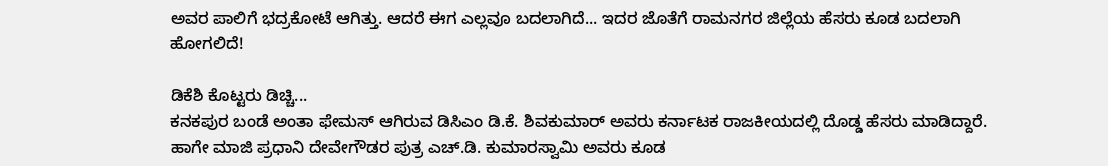ಅವರ ಪಾಲಿಗೆ ಭದ್ರಕೋಟೆ ಆಗಿತ್ತು. ಆದರೆ ಈಗ ಎಲ್ಲವೂ ಬದಲಾಗಿದೆ... ಇದರ ಜೊತೆಗೆ ರಾಮನಗರ ಜಿಲ್ಲೆಯ ಹೆಸರು ಕೂಡ ಬದಲಾಗಿ ಹೋಗಲಿದೆ!

ಡಿಕೆಶಿ ಕೊಟ್ಟರು ಡಿಚ್ಚಿ...
ಕನಕಪುರ ಬಂಡೆ ಅಂತಾ ಫೇಮಸ್ ಆಗಿರುವ ಡಿಸಿಎಂ ಡಿ.ಕೆ. ಶಿವಕುಮಾರ್ ಅವರು ಕರ್ನಾಟಕ ರಾಜಕೀಯದಲ್ಲಿ ದೊಡ್ಡ ಹೆಸರು ಮಾಡಿದ್ದಾರೆ. ಹಾಗೇ ಮಾಜಿ ಪ್ರಧಾನಿ ದೇವೇಗೌಡರ ಪುತ್ರ ಎಚ್.ಡಿ. ಕುಮಾರಸ್ವಾಮಿ ಅವರು ಕೂಡ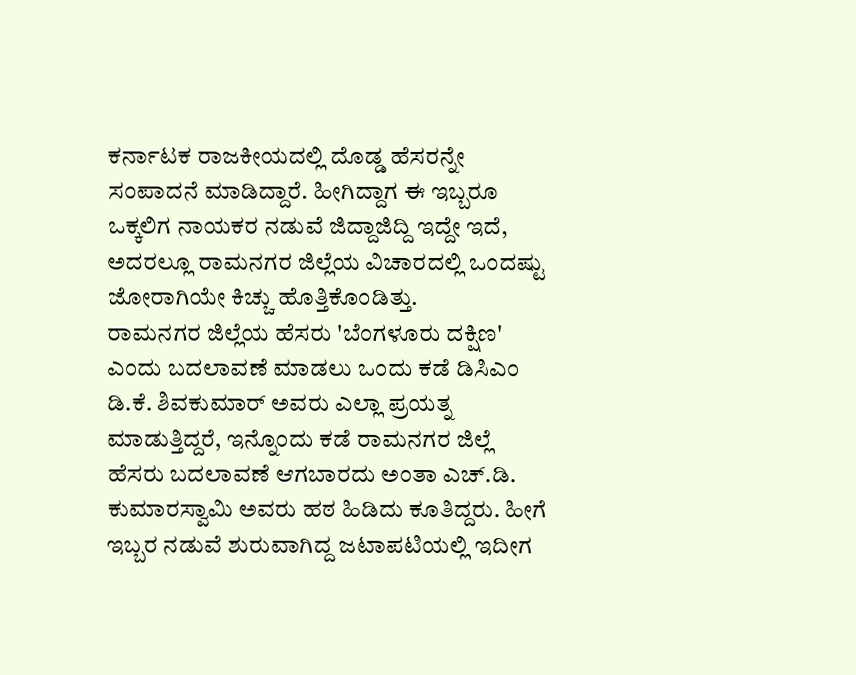ಕರ್ನಾಟಕ ರಾಜಕೀಯದಲ್ಲಿ ದೊಡ್ಡ ಹೆಸರನ್ನೇ ಸಂಪಾದನೆ ಮಾಡಿದ್ದಾರೆ. ಹೀಗಿದ್ದಾಗ ಈ ಇಬ್ಬರೂ ಒಕ್ಕಲಿಗ ನಾಯಕರ ನಡುವೆ ಜಿದ್ದಾಜಿದ್ದಿ ಇದ್ದೇ ಇದೆ, ಅದರಲ್ಲೂ ರಾಮನಗರ ಜಿಲ್ಲೆಯ ವಿಚಾರದಲ್ಲಿ ಒಂದಷ್ಟು ಜೋರಾಗಿಯೇ ಕಿಚ್ಚು ಹೊತ್ತಿಕೊಂಡಿತ್ತು.
ರಾಮನಗರ ಜಿಲ್ಲೆಯ ಹೆಸರು 'ಬೆಂಗಳೂರು ದಕ್ಷಿಣ' ಎಂದು ಬದಲಾವಣೆ ಮಾಡಲು ಒಂದು ಕಡೆ ಡಿಸಿಎಂ ಡಿ.ಕೆ. ಶಿವಕುಮಾರ್ ಅವರು ಎಲ್ಲಾ ಪ್ರಯತ್ನ ಮಾಡುತ್ತಿದ್ದರೆ, ಇನ್ನೊಂದು ಕಡೆ ರಾಮನಗರ ಜಿಲ್ಲೆ ಹೆಸರು ಬದಲಾವಣೆ ಆಗಬಾರದು ಅಂತಾ ಎಚ್.ಡಿ. ಕುಮಾರಸ್ವಾಮಿ ಅವರು ಹಠ ಹಿಡಿದು ಕೂತಿದ್ದರು. ಹೀಗೆ ಇಬ್ಬರ ನಡುವೆ ಶುರುವಾಗಿದ್ದ ಜಟಾಪಟಿಯಲ್ಲಿ ಇದೀಗ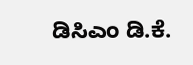ಡಿಸಿಎಂ ಡಿ.ಕೆ.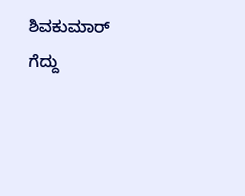ಶಿವಕುಮಾರ್ ಗೆದ್ದು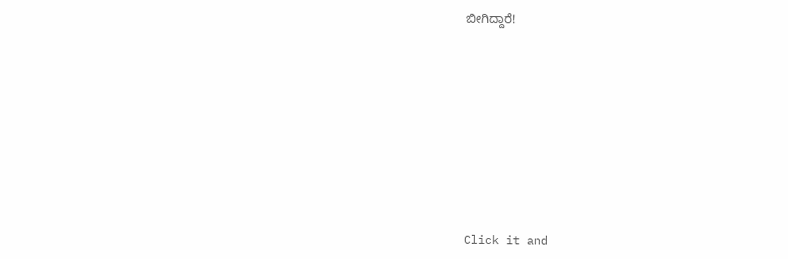ಬೀಗಿದ್ದಾರೆ!












Click it and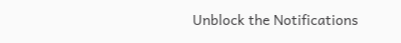Unblock the Notifications